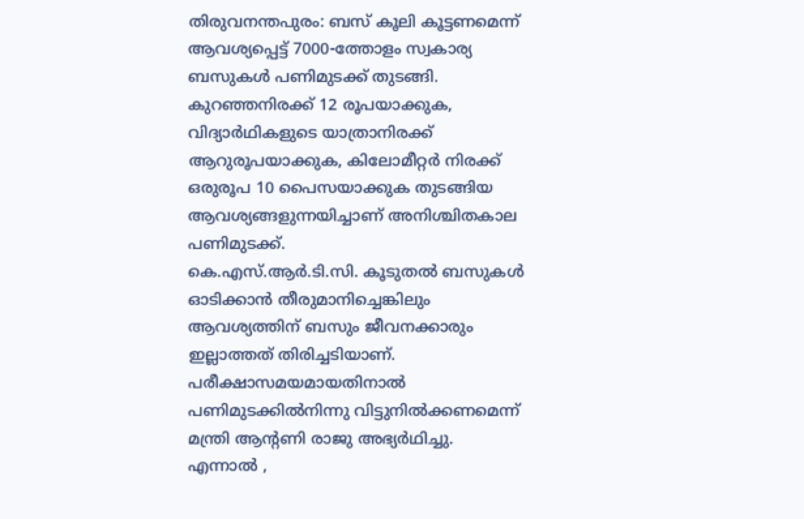തിരുവനന്തപുരം: ബസ് കൂലി കൂട്ടണമെന്ന് ആവശ്യപ്പെട്ട് 7000-ത്തോളം സ്വകാര്യ ബസുകൾ പണിമുടക്ക് തുടങ്ങി. കുറഞ്ഞനിരക്ക് 12 രൂപയാക്കുക, വിദ്യാർഥികളുടെ യാത്രാനിരക്ക് ആറുരൂപയാക്കുക, കിലോമീറ്റർ നിരക്ക് ഒരുരൂപ 10 പൈസയാക്കുക തുടങ്ങിയ ആവശ്യങ്ങളുന്നയിച്ചാണ് അനിശ്ചിതകാല പണിമുടക്ക്.
കെ.എസ്.ആർ.ടി.സി. കൂടുതൽ ബസുകൾ ഓടിക്കാൻ തീരുമാനിച്ചെങ്കിലും ആവശ്യത്തിന് ബസും ജീവനക്കാരും ഇല്ലാത്തത് തിരിച്ചടിയാണ്.
പരീക്ഷാസമയമായതിനാൽ പണിമുടക്കിൽനിന്നു വിട്ടുനിൽക്കണമെന്ന് മന്ത്രി ആന്റണി രാജു അഭ്യർഥിച്ചു. എന്നാൽ ,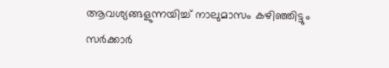ആവശ്യങ്ങളുന്നയിച്ച് നാലുമാസം കഴിഞ്ഞിട്ടും സർക്കാർ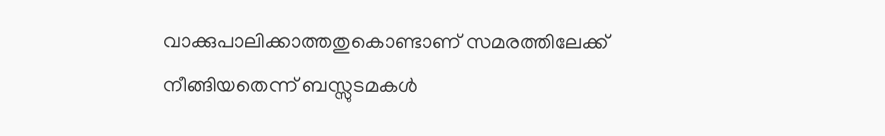വാക്കുപാലിക്കാത്തതുകൊണ്ടാണ് സമരത്തിലേക്ക് നീങ്ങിയതെന്ന് ബസ്സുടമകൾ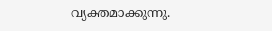വ്യക്തമാക്കുന്നു.